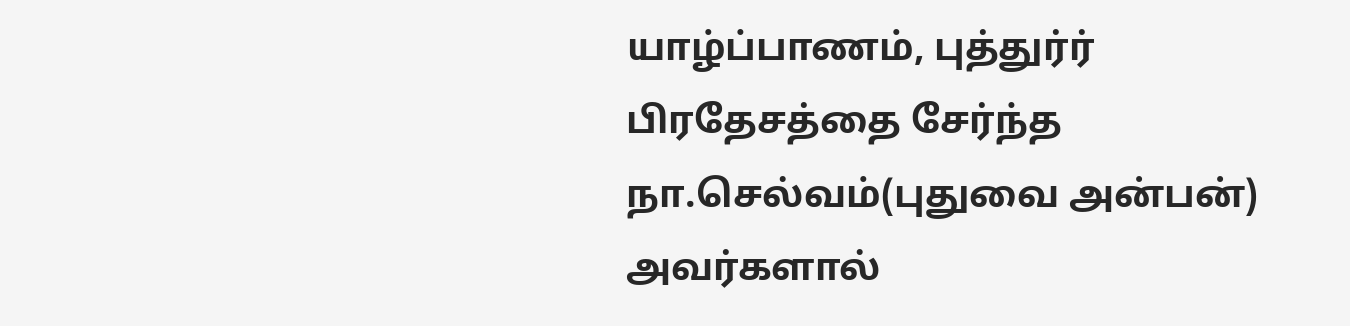யாழ்ப்பாணம், புத்துர்ர் பிரதேசத்தை சேர்ந்த நா.செல்வம்(புதுவை அன்பன்) அவர்களால்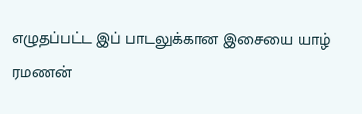எழுதப்பட்ட இப் பாடலுக்கான இசையை யாழ் ரமணன்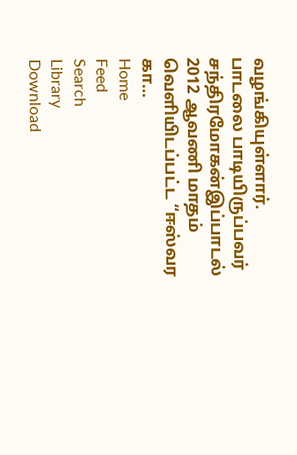வழங்கியுள்ளார்.
பாடலை பாடியிருப்பவர் சந்திரமோகன்இப்பாடல் 2012 ஆவணி மாதம் வெளியிடப்பட்ட “ஈஸ்வர கா…
Home
Feed
Search
Library
Download